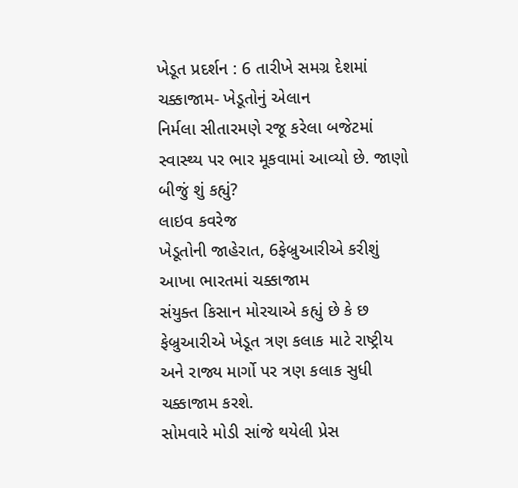ખેડૂત પ્રદર્શન : 6 તારીખે સમગ્ર દેશમાં ચક્કાજામ- ખેડૂતોનું એલાન
નિર્મલા સીતારમણે રજૂ કરેલા બજેટમાં સ્વાસ્થ્ય પર ભાર મૂકવામાં આવ્યો છે. જાણો બીજું શું કહ્યું?
લાઇવ કવરેજ
ખેડૂતોની જાહેરાત, 6ફેબ્રુઆરીએ કરીશું આખા ભારતમાં ચક્કાજામ
સંયુક્ત કિસાન મોરચાએ કહ્યું છે કે છ ફેબ્રુઆરીએ ખેડૂત ત્રણ કલાક માટે રાષ્ટ્રીય અને રાજ્ય માર્ગો પર ત્રણ કલાક સુધી ચક્કાજામ કરશે.
સોમવારે મોડી સાંજે થયેલી પ્રેસ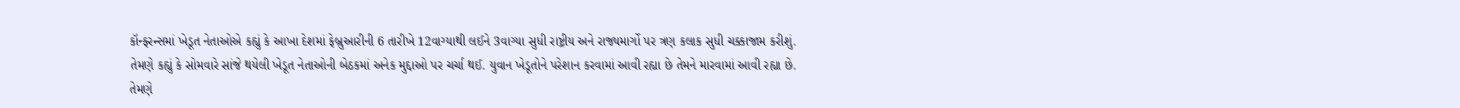કૉન્ફરન્સમાં ખેડૂત નેતાઓએ કહ્યું કે આખા દેશમાં ફેબ્રુઆરીની 6 તારીખે 12વાગ્યાથી લઈને 3વાગ્યા સુધી રાષ્ટ્રીય અને રાજ્યમાર્ગો પર ત્રણ કલાક સુધી ચક્કાજામ કરીશું.
તેમણે કહ્યું કે સોમવારે સાંજે થયેલી ખેડૂત નેતાઓની બેઠકમાં અનેક મુદ્દાઓ પર ચર્ચા થઈ. યુવાન ખેડૂતોને પરેશાન કરવામાં આવી રહ્યા છે તેમને મારવામાં આવી રહ્યા છે.
તેમણે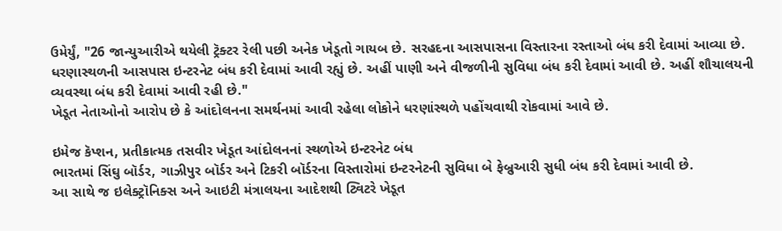ઉમેર્યું, "26 જાન્યુઆરીએ થયેલી ટ્રૅક્ટર રેલી પછી અનેક ખેડૂતો ગાયબ છે. સરહદના આસપાસના વિસ્તારના રસ્તાઓ બંધ કરી દેવામાં આવ્યા છે. ધરણાસ્થળની આસપાસ ઇન્ટરનેટ બંધ કરી દેવામાં આવી રહ્યું છે. અહીં પાણી અને વીજળીની સુવિધા બંધ કરી દેવામાં આવી છે. અહીં શૌચાલયની વ્યવસ્થા બંધ કરી દેવામાં આવી રહી છે."
ખેડૂત નેતાઓનો આરોપ છે કે આંદોલનના સમર્થનમાં આવી રહેલા લોકોને ધરણાંસ્થળે પહોંચવાથી રોકવામાં આવે છે.

ઇમેજ કૅપ્શન, પ્રતીકાત્મક તસવીર ખેડૂત આંદોલનનાં સ્થળોએ ઇન્ટરનેટ બંધ
ભારતમાં સિંઘુ બૉર્ડર, ગાઝીપુર બૉર્ડર અને ટિકરી બૉર્ડરના વિસ્તારોમાં ઇન્ટરનેટની સુવિધા બે ફેબ્રુઆરી સુધી બંધ કરી દેવામાં આવી છે.
આ સાથે જ ઇલેક્ટ્રૉનિક્સ અને આઇટી મંત્રાલયના આદેશથી ટ્વિટરે ખેડૂત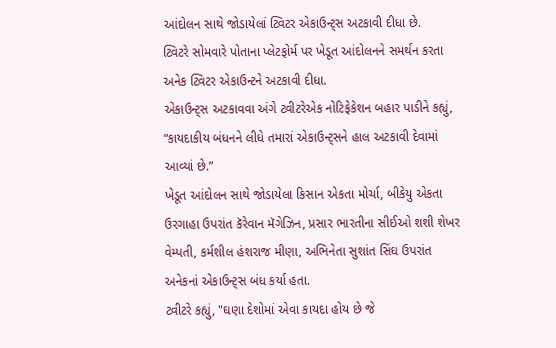આંદોલન સાથે જોડાયેલાં ટ્વિટર એકાઉન્ટ્સ અટકાવી દીધા છે.
ટ્વિટરે સોમવારે પોતાના પ્લેટફોર્મ પર ખેડૂત આંદોલનને સમર્થન કરતા અનેક ટ્વિટર એકાઉન્ટને અટકાવી દીધા.
એકાઉન્ટ્સ અટકાવવા અંગે ટ્વીટરેએક નોટિફેકેશન બહાર પાડીને કહ્યું, “કાયદાકીય બંધનને લીધે તમારાં એકાઉન્ટ્સને હાલ અટકાવી દેવામાં આવ્યાં છે.”
ખેડૂત આંદોલન સાથે જોડાયેલા કિસાન એકતા મોર્ચા, બીકેયુ એકતા ઉરગાહા ઉપરાંત કૅરેવાન મૅગેઝિન, પ્રસાર ભારતીના સીઈઓ શશી શેખર વેમ્પતી, કર્મશીલ હંશરાજ મીણા, અભિનેતા સુશાંત સિંઘ ઉપરાંત અનેકનાં એકાઉન્ટ્સ બંધ કર્યા હતા.
ટ્વીટરે કહ્યું, "ઘણા દેશોમાં એવા કાયદા હોય છે જે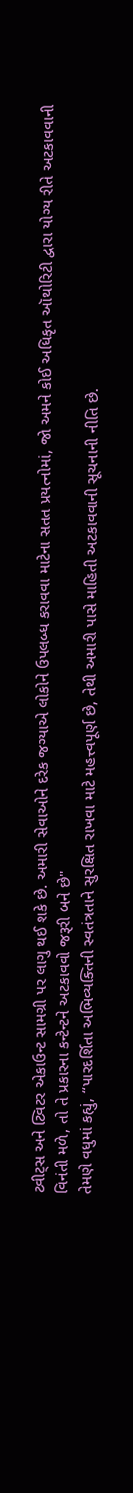ટ્વીટ્સ અને ટ્વિટર એકાઉન્ટ સામગ્રી પર લાગુ થઈ શકે છે. અમારી સેવાઓને દરેક જગ્યાએ લોકોને ઉપલબ્ધ કરાવવા માટેના સતત પ્રયત્નોમાં, જો અમને કોઈ અધિકૃત ઑથોરિટી દ્વારા યોગ્ય રીતે અટકાવવાની વિનંતી મળે, તો તે પ્રકારના કન્ટેન્ટને અટકાવવો જરૂરી બને છે"
તેમણે વધુમાં કહ્યું, “પારદર્શિતા અભિવ્યક્તિની સ્વતંત્રતાને સુરક્ષિત રાખવા માટે મહત્ત્વપૂર્ણ છે, તેથી અમારી પાસે માહિતી અટકાવવાની સૂચનાની નીતિ છે.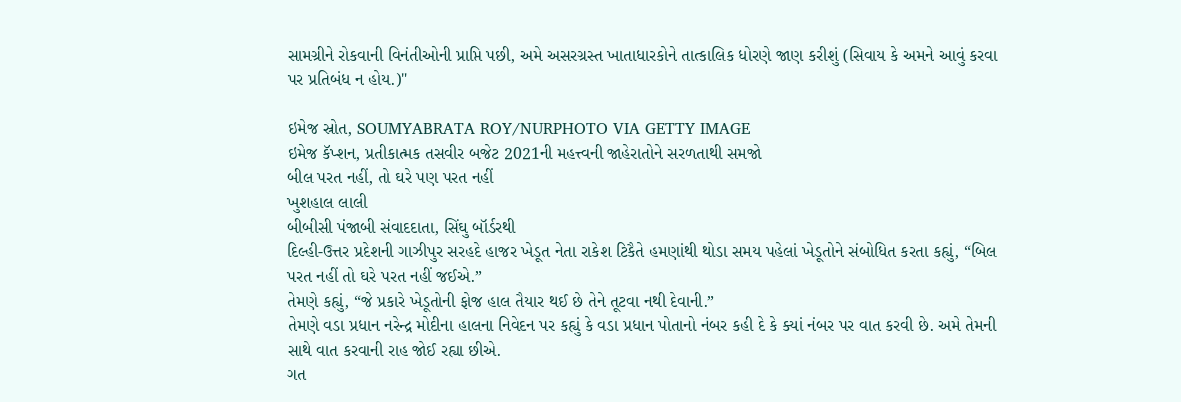સામગ્રીને રોકવાની વિનંતીઓની પ્રાપ્તિ પછી, અમે અસરગ્રસ્ત ખાતાધારકોને તાત્કાલિક ધોરણે જાણ કરીશું (સિવાય કે અમને આવું કરવા પર પ્રતિબંધ ન હોય.)"

ઇમેજ સ્રોત, SOUMYABRATA ROY/NURPHOTO VIA GETTY IMAGE
ઇમેજ કૅપ્શન, પ્રતીકાત્મક તસવીર બજેટ 2021ની મહત્ત્વની જાહેરાતોને સરળતાથી સમજો
બીલ પરત નહીં, તો ઘરે પણ પરત નહીં
ખુશહાલ લાલી
બીબીસી પંજાબી સંવાદદાતા, સિંઘુ બૉર્ડરથી
દિલ્હી-ઉત્તર પ્રદેશની ગાઝીપુર સરહદે હાજર ખેડૂત નેતા રાકેશ ટિકૈતે હમણાંથી થોડા સમય પહેલાં ખેડૂતોને સંબોધિત કરતા કહ્યું, “બિલ પરત નહીં તો ઘરે પરત નહીં જઈએ.”
તેમણે કહ્યું, “જે પ્રકારે ખેડૂતોની ફોજ હાલ તૈયાર થઈ છે તેને તૂટવા નથી દેવાની.”
તેમણે વડા પ્રધાન નરેન્દ્ર મોદીના હાલના નિવેદન પર કહ્યું કે વડા પ્રધાન પોતાનો નંબર કહી દે કે ક્યાં નંબર પર વાત કરવી છે. અમે તેમની સાથે વાત કરવાની રાહ જોઈ રહ્યા છીએ.
ગત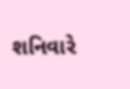શનિવારે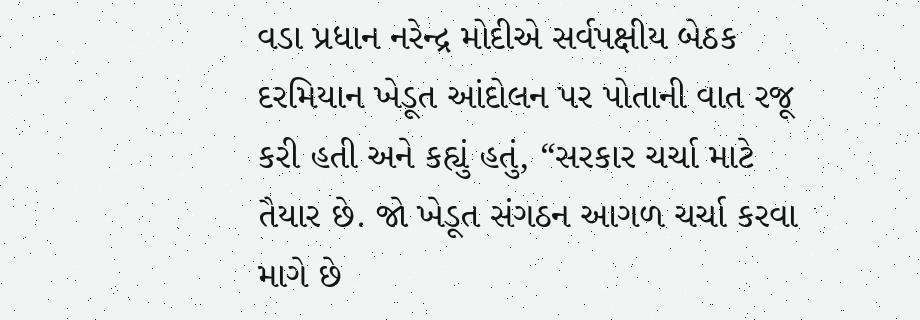વડા પ્રધાન નરેન્દ્ર મોદીએ સર્વપક્ષીય બેઠક દરમિયાન ખેડૂત આંદોલન પર પોતાની વાત રજૂ કરી હતી અને કહ્યું હતું, “સરકાર ચર્ચા માટે તૈયાર છે. જો ખેડૂત સંગઠન આગળ ચર્ચા કરવા માગે છે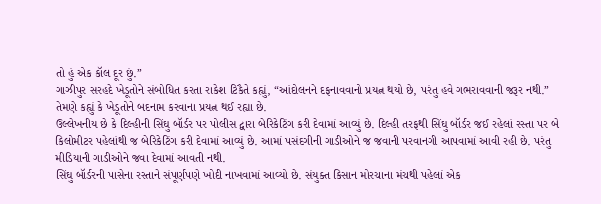તો હું એક કૉલ દૂર છું.”
ગાઝીપુર સરહદે ખેડૂતોને સંબોધિત કરતા રાકેશ ટિકૈતે કહ્યું, “આંદોલનને દફનાવવાનો પ્રયત્ન થયો છે, પરંતુ હવે ગભરાવવાની જરૂર નથી.”
તેમણે કહ્યું કે ખેડૂતોને બદનામ કરવાના પ્રયત્ન થઈ રહ્યા છે.
ઉલ્લેખનીય છે કે દિલ્હીની સિંઘુ બૉર્ડર પર પોલીસ દ્વારા બેરિકેટિંગ કરી દેવામાં આવ્યું છે. દિલ્હી તરફથી સિંઘુ બૉર્ડર જઈ રહેલાં રસ્તા પર બે કિલોમીટર પહેલાંથી જ બેરિકેટિંગ કરી દેવામાં આવ્યું છે. આમાં પસંદગીની ગાડીઓને જ જવાની પરવાનગી આપવામાં આવી રહી છે. પરંતુ મીડિયાની ગાડીઓને જવા દેવામાં આવતી નથી.
સિંઘુ બૉર્ડરની પાસેના રસ્તાને સંપૂર્ણપણે ખોદી નાખવામાં આવ્યો છે. સંયુક્ત કિસાન મોરચાના મંચથી પહેલાં એક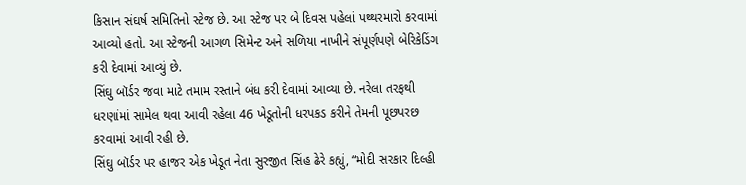કિસાન સંઘર્ષ સમિતિનો સ્ટેજ છે. આ સ્ટેજ પર બે દિવસ પહેલાં પથ્થરમારો કરવામાં આવ્યો હતો. આ સ્ટેજની આગળ સિમેન્ટ અને સળિયા નાખીને સંપૂર્ણપણે બેરિકેડિંગ કરી દેવામાં આવ્યું છે.
સિંઘુ બૉર્ડર જવા માટે તમામ રસ્તાને બંધ કરી દેવામાં આવ્યા છે. નરેલા તરફથી ધરણાંમાં સામેલ થવા આવી રહેલા 46 ખેડૂતોની ધરપકડ કરીને તેમની પૂછપરછ કરવામાં આવી રહી છે.
સિંઘુ બૉર્ડર પર હાજર એક ખેડૂત નેતા સુરજીત સિંહ ઢેરે કહ્યું, “મોદી સરકાર દિલ્હી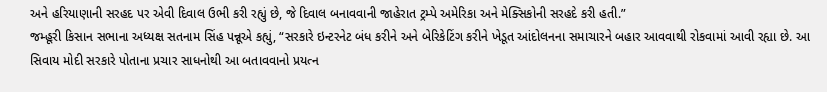અને હરિયાણાની સરહદ પર એવી દિવાલ ઉભી કરી રહ્યું છે, જે દિવાલ બનાવવાની જાહેરાત ટ્રમ્પે અમેરિકા અને મેક્સિકોની સરહદે કરી હતી.”
જમ્હૂરી કિસાન સભાના અધ્યક્ષ સતનામ સિંહ પન્નૂએ કહ્યું, “સરકારે ઇન્ટરનેટ બંધ કરીને અને બેરિકેટિંગ કરીને ખેડૂત આંદોલનના સમાચારને બહાર આવવાથી રોકવામાં આવી રહ્યા છે. આ સિવાય મોદી સરકારે પોતાના પ્રચાર સાધનોથી આ બતાવવાનો પ્રયત્ન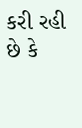કરી રહી છે કે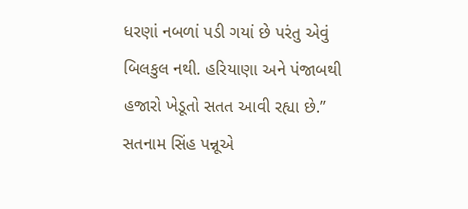ધરણાં નબળાં પડી ગયાં છે પરંતુ એવું બિલકુલ નથી. હરિયાણા અને પંજાબથી હજારો ખેડૂતો સતત આવી રહ્યા છે.”
સતનામ સિંહ પન્નૂએ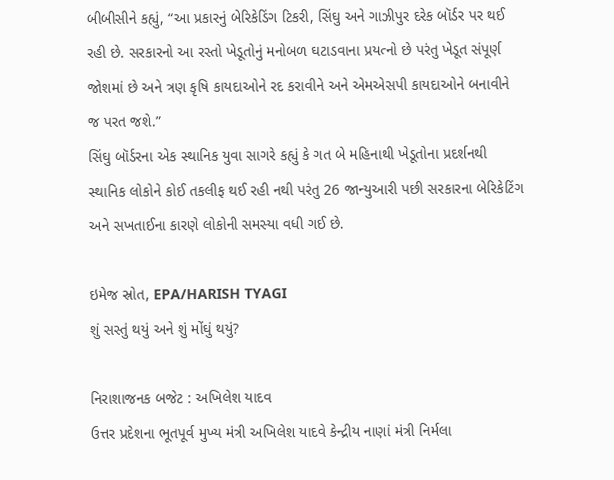બીબીસીને કહ્યું, “આ પ્રકારનું બેરિકેડિંગ ટિકરી, સિંઘુ અને ગાઝીપુર દરેક બૉર્ડર પર થઈ રહી છે. સરકારનો આ રસ્તો ખેડૂતોનું મનોબળ ઘટાડવાના પ્રયત્નો છે પરંતુ ખેડૂત સંપૂર્ણ જોશમાં છે અને ત્રણ કૃષિ કાયદાઓને રદ કરાવીને અને એમએસપી કાયદાઓને બનાવીને જ પરત જશે.”
સિંઘુ બૉર્ડરના એક સ્થાનિક યુવા સાગરે કહ્યું કે ગત બે મહિનાથી ખેડૂતોના પ્રદર્શનથી સ્થાનિક લોકોને કોઈ તકલીફ થઈ રહી નથી પરંતુ 26 જાન્યુઆરી પછી સરકારના બેરિકેટિંગ અને સખતાઈના કારણે લોકોની સમસ્યા વધી ગઈ છે.

ઇમેજ સ્રોત, EPA/HARISH TYAGI
શું સસ્તું થયું અને શું મોંઘું થયું?

નિરાશાજનક બજેટ : અખિલેશ યાદવ
ઉત્તર પ્રદેશના ભૂતપૂર્વ મુખ્ય મંત્રી અખિલેશ યાદવે કેન્દ્રીય નાણાં મંત્રી નિર્મલા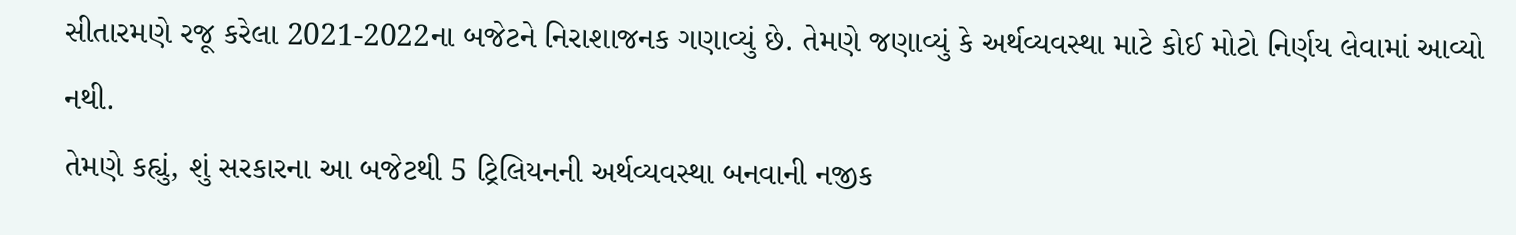સીતારમણે રજૂ કરેલા 2021-2022ના બજેટને નિરાશાજનક ગણાવ્યું છે. તેમણે જણાવ્યું કે અર્થવ્યવસ્થા માટે કોઈ મોટો નિર્ણય લેવામાં આવ્યો નથી.
તેમણે કહ્યું, શું સરકારના આ બજેટથી 5 ટ્રિલિયનની અર્થવ્યવસ્થા બનવાની નજીક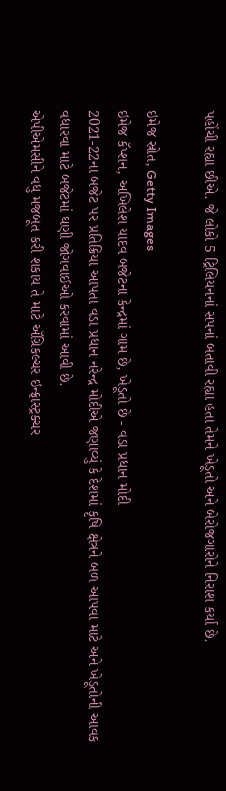પહોંચી રહ્યા છીએ. જે લોકો 5 ટ્રિલિયનનાં સપનાં બતાવી રહ્યા હતા તેમને ખેડૂતો અને બેરોજગારોને નિરાશ કર્યા છે.

ઇમેજ સ્રોત, Getty Images
ઇમેજ કૅપ્શન, અખિલેશ યાદવ બજેટના કેન્દ્રમાં ગામ છે, ખેડૂતો છે - વડા પ્રધાન મોદી
2021-22ના બજેટ પર પ્રતિક્રિયા આપતા વડા પ્રધાન નરેન્દ્ર મોદીએ જણાવ્યું કે દેશમાં કૃષિ ક્ષેત્રને બળ આપવા માટે અને ખેડૂતોની આવક વધારવા માટે બજેટમાં ઘણી જોગવાઈઓ કરવામાં આવી છે.
એપીએમસીને વધુ મજબૂત કરી શકાય તે માટે ઍગ્રિકલ્ચર ઇન્ફ્રાસ્ટ્રક્ચર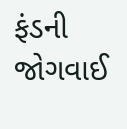ફંડની જોગવાઈ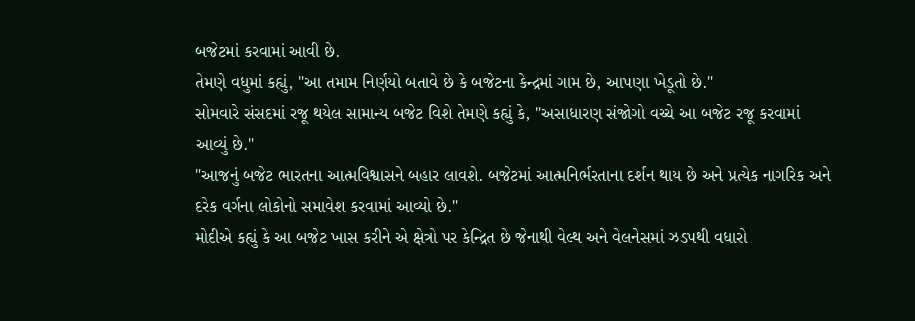બજેટમાં કરવામાં આવી છે.
તેમણે વધુમાં કહ્યું, "આ તમામ નિર્ણયો બતાવે છે કે બજેટના કેન્દ્રમાં ગામ છે, આપણા ખેડૂતો છે."
સોમવારે સંસદમાં રજૂ થયેલ સામાન્ય બજેટ વિશે તેમણે કહ્યું કે, "અસાધારણ સંજોગો વચ્ચે આ બજેટ રજૂ કરવામાં આવ્યું છે."
"આજનું બજેટ ભારતના આત્મવિશ્વાસને બહાર લાવશે. બજેટમાં આત્મનિર્ભરતાના દર્શન થાય છે અને પ્રત્યેક નાગરિક અને દરેક વર્ગના લોકોનો સમાવેશ કરવામાં આવ્યો છે."
મોદીએ કહ્યું કે આ બજેટ ખાસ કરીને એ ક્ષેત્રો પર કેન્દ્રિત છે જેનાથી વેલ્થ અને વેલનેસમાં ઝડપથી વધારો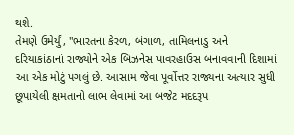થશે.
તેમણે ઉમેર્યું, "ભારતના કેરળ, બંગાળ, તામિલનાડુ અને દરિયાકાંઠાનાં રાજ્યોને એક બિઝનેસ પાવરહાઉસ બનાવવાની દિશામાં આ એક મોટું પગલું છે. આસામ જેવા પૂર્વોત્તર રાજ્યના અત્યાર સુધી છૂપાયેલી ક્ષમતાનો લાભ લેવામાં આ બજેટ મદદરૂપ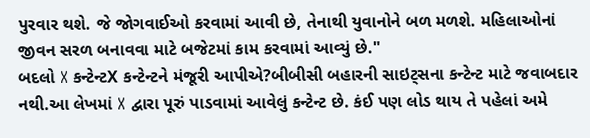પુરવાર થશે. જે જોગવાઈઓ કરવામાં આવી છે, તેનાથી યુવાનોને બળ મળશે. મહિલાઓનાં જીવન સરળ બનાવવા માટે બજેટમાં કામ કરવામાં આવ્યું છે."
બદલો X કન્ટેન્ટX કન્ટેન્ટને મંજૂરી આપીએ?બીબીસી બહારની સાઇટ્સના કન્ટેન્ટ માટે જવાબદાર નથી.આ લેખમાં X દ્વારા પૂરું પાડવામાં આવેલું કન્ટેન્ટ છે. કંઈ પણ લોડ થાય તે પહેલાં અમે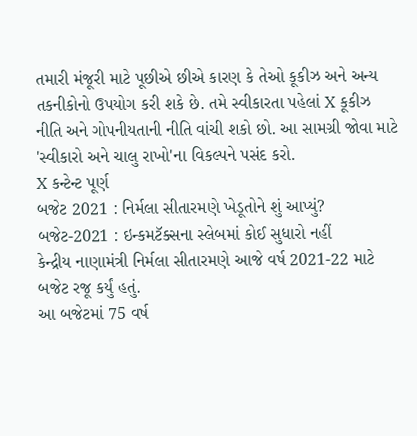તમારી મંજૂરી માટે પૂછીએ છીએ કારણ કે તેઓ કૂકીઝ અને અન્ય તકનીકોનો ઉપયોગ કરી શકે છે. તમે સ્વીકારતા પહેલાં X કૂકીઝ નીતિ અને ગોપનીયતાની નીતિ વાંચી શકો છો. આ સામગ્રી જોવા માટે 'સ્વીકારો અને ચાલુ રાખો'ના વિકલ્પને પસંદ કરો.
X કન્ટેન્ટ પૂર્ણ
બજેટ 2021 : નિર્મલા સીતારમણે ખેડૂતોને શું આપ્યું?
બજેટ-2021 : ઇન્કમટૅક્સના સ્લેબમાં કોઈ સુધારો નહીં
કેન્દ્રીય નાણામંત્રી નિર્મલા સીતારમણે આજે વર્ષ 2021-22 માટે બજેટ રજૂ કર્યું હતું.
આ બજેટમાં 75 વર્ષ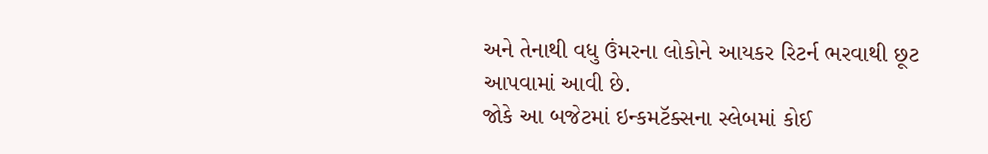અને તેનાથી વધુ ઉંમરના લોકોને આયકર રિટર્ન ભરવાથી છૂટ આપવામાં આવી છે.
જોકે આ બજેટમાં ઇન્કમટૅક્સના સ્લેબમાં કોઈ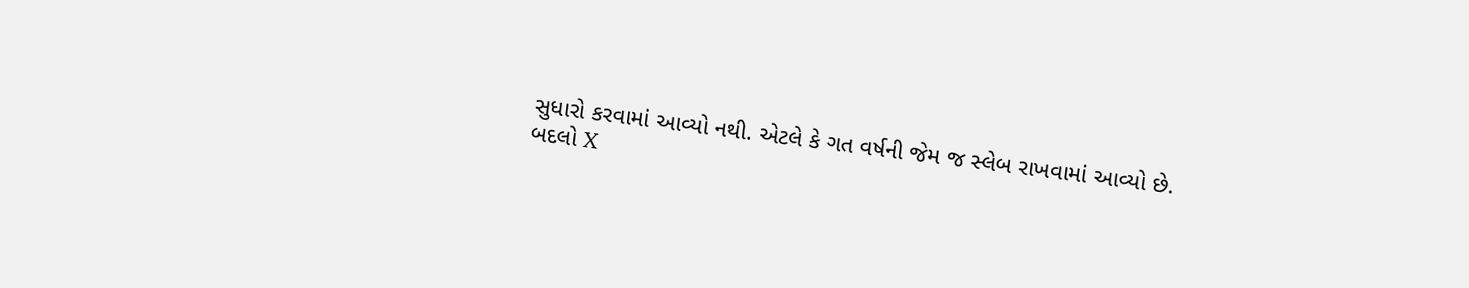સુધારો કરવામાં આવ્યો નથી. એટલે કે ગત વર્ષની જેમ જ સ્લેબ રાખવામાં આવ્યો છે.
બદલો X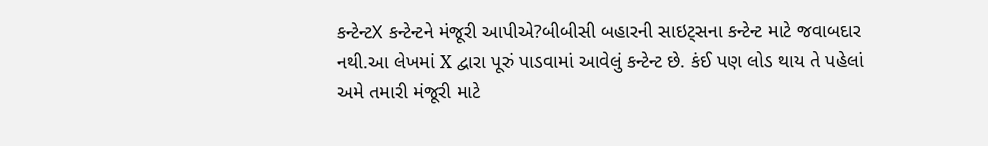કન્ટેન્ટX કન્ટેન્ટને મંજૂરી આપીએ?બીબીસી બહારની સાઇટ્સના કન્ટેન્ટ માટે જવાબદાર નથી.આ લેખમાં X દ્વારા પૂરું પાડવામાં આવેલું કન્ટેન્ટ છે. કંઈ પણ લોડ થાય તે પહેલાં અમે તમારી મંજૂરી માટે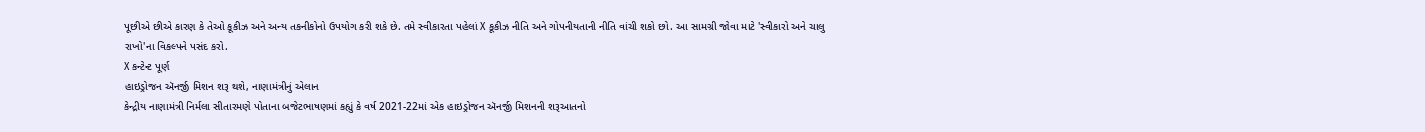પૂછીએ છીએ કારણ કે તેઓ કૂકીઝ અને અન્ય તકનીકોનો ઉપયોગ કરી શકે છે. તમે સ્વીકારતા પહેલાં X કૂકીઝ નીતિ અને ગોપનીયતાની નીતિ વાંચી શકો છો. આ સામગ્રી જોવા માટે 'સ્વીકારો અને ચાલુ રાખો'ના વિકલ્પને પસંદ કરો.
X કન્ટેન્ટ પૂર્ણ
હાઇડ્રોજન ઍનર્જી મિશન શરૂ થશે, નાણામંત્રીનું એલાન
કેન્દ્રીય નાણામંત્રી નિર્મલા સીતારમણે પોતાના બજેટભાષણમાં કહ્યું કે વર્ષ 2021-22માં એક હાઇડ્રોજન ઍનર્જી મિશનની શરૂઆતનો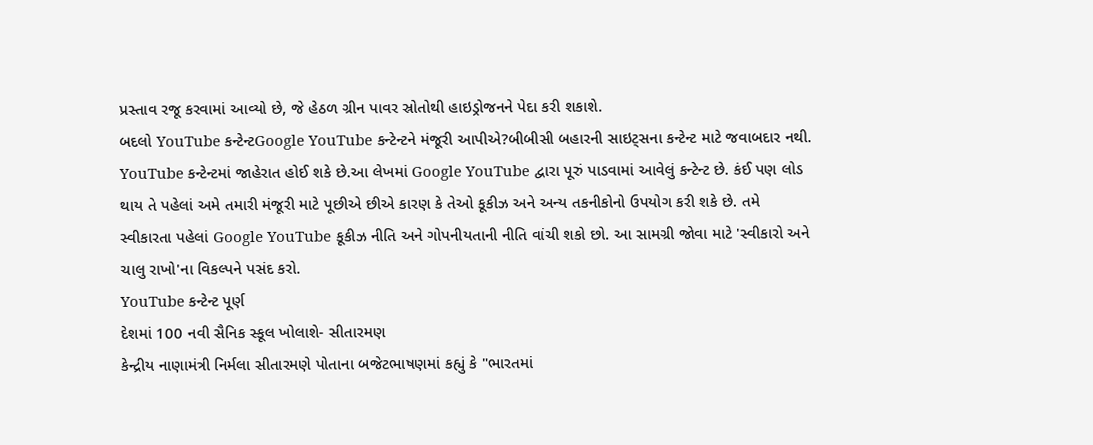પ્રસ્તાવ રજૂ કરવામાં આવ્યો છે, જે હેઠળ ગ્રીન પાવર સ્રોતોથી હાઇડ્રોજનને પેદા કરી શકાશે.
બદલો YouTube કન્ટેન્ટGoogle YouTube કન્ટેન્ટને મંજૂરી આપીએ?બીબીસી બહારની સાઇટ્સના કન્ટેન્ટ માટે જવાબદાર નથી. YouTube કન્ટેન્ટમાં જાહેરાત હોઈ શકે છે.આ લેખમાં Google YouTube દ્વારા પૂરું પાડવામાં આવેલું કન્ટેન્ટ છે. કંઈ પણ લોડ થાય તે પહેલાં અમે તમારી મંજૂરી માટે પૂછીએ છીએ કારણ કે તેઓ કૂકીઝ અને અન્ય તકનીકોનો ઉપયોગ કરી શકે છે. તમે સ્વીકારતા પહેલાં Google YouTube કૂકીઝ નીતિ અને ગોપનીયતાની નીતિ વાંચી શકો છો. આ સામગ્રી જોવા માટે 'સ્વીકારો અને ચાલુ રાખો'ના વિકલ્પને પસંદ કરો.
YouTube કન્ટેન્ટ પૂર્ણ
દેશમાં 100 નવી સૈનિક સ્કૂલ ખોલાશે- સીતારમણ
કેન્દ્રીય નાણામંત્રી નિર્મલા સીતારમણે પોતાના બજેટભાષણમાં કહ્યું કે "ભારતમાં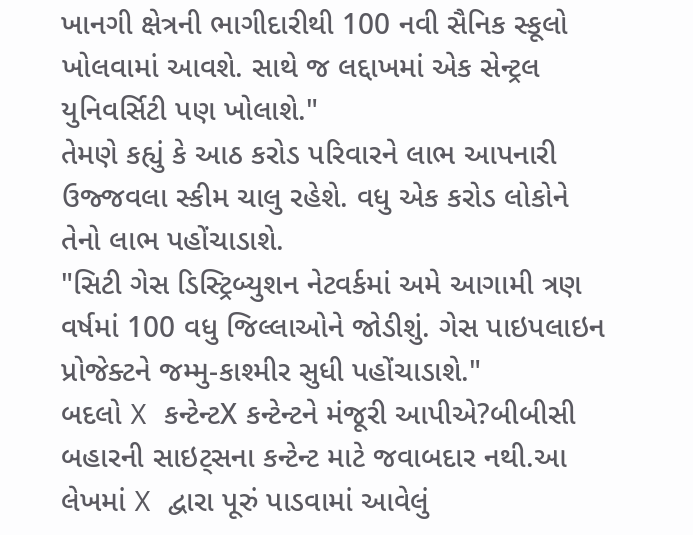ખાનગી ક્ષેત્રની ભાગીદારીથી 100 નવી સૈનિક સ્કૂલો ખોલવામાં આવશે. સાથે જ લદ્દાખમાં એક સેન્ટ્રલ યુનિવર્સિટી પણ ખોલાશે."
તેમણે કહ્યું કે આઠ કરોડ પરિવારને લાભ આપનારી ઉજ્જવલા સ્કીમ ચાલુ રહેશે. વધુ એક કરોડ લોકોને તેનો લાભ પહોંચાડાશે.
"સિટી ગેસ ડિસ્ટ્રિબ્યુશન નેટવર્કમાં અમે આગામી ત્રણ વર્ષમાં 100 વધુ જિલ્લાઓને જોડીશું. ગેસ પાઇપલાઇન પ્રોજેક્ટને જમ્મુ-કાશ્મીર સુધી પહોંચાડાશે."
બદલો X કન્ટેન્ટX કન્ટેન્ટને મંજૂરી આપીએ?બીબીસી બહારની સાઇટ્સના કન્ટેન્ટ માટે જવાબદાર નથી.આ લેખમાં X દ્વારા પૂરું પાડવામાં આવેલું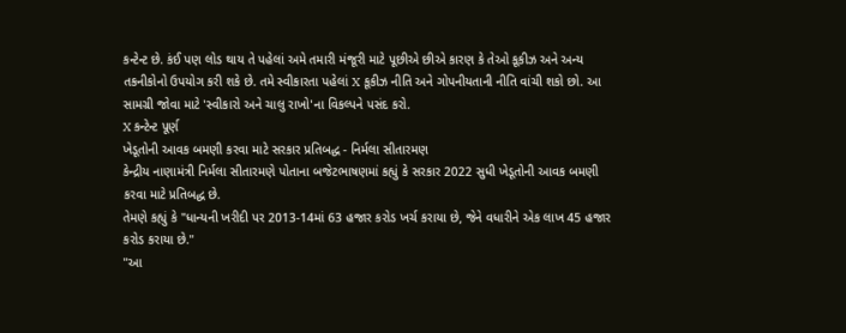કન્ટેન્ટ છે. કંઈ પણ લોડ થાય તે પહેલાં અમે તમારી મંજૂરી માટે પૂછીએ છીએ કારણ કે તેઓ કૂકીઝ અને અન્ય તકનીકોનો ઉપયોગ કરી શકે છે. તમે સ્વીકારતા પહેલાં X કૂકીઝ નીતિ અને ગોપનીયતાની નીતિ વાંચી શકો છો. આ સામગ્રી જોવા માટે 'સ્વીકારો અને ચાલુ રાખો'ના વિકલ્પને પસંદ કરો.
X કન્ટેન્ટ પૂર્ણ
ખેડૂતોની આવક બમણી કરવા માટે સરકાર પ્રતિબદ્ધ - નિર્મલા સીતારમણ
કેન્દ્રીય નાણામંત્રી નિર્મલા સીતારમણે પોતાના બજેટભાષણમાં કહ્યું કે સરકાર 2022 સુધી ખેડૂતોની આવક બમણી કરવા માટે પ્રતિબદ્ધ છે.
તેમણે કહ્યું કે "ધાન્યની ખરીદી પર 2013-14માં 63 હજાર કરોડ ખર્ચ કરાયા છે, જેને વધારીને એક લાખ 45 હજાર કરોડ કરાયા છે."
"આ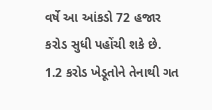વર્ષે આ આંકડો 72 હજાર કરોડ સુધી પહોંચી શકે છે. 1.2 કરોડ ખેડૂતોને તેનાથી ગત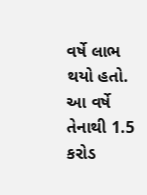વર્ષે લાભ થયો હતો. આ વર્ષે તેનાથી 1.5 કરોડ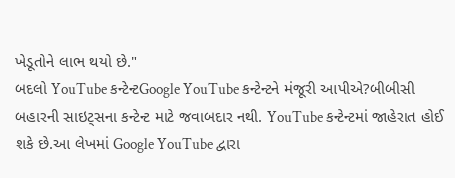ખેડૂતોને લાભ થયો છે."
બદલો YouTube કન્ટેન્ટGoogle YouTube કન્ટેન્ટને મંજૂરી આપીએ?બીબીસી બહારની સાઇટ્સના કન્ટેન્ટ માટે જવાબદાર નથી. YouTube કન્ટેન્ટમાં જાહેરાત હોઈ શકે છે.આ લેખમાં Google YouTube દ્વારા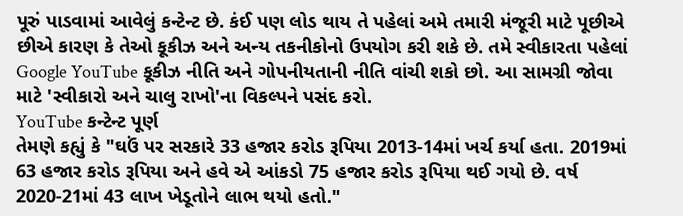પૂરું પાડવામાં આવેલું કન્ટેન્ટ છે. કંઈ પણ લોડ થાય તે પહેલાં અમે તમારી મંજૂરી માટે પૂછીએ છીએ કારણ કે તેઓ કૂકીઝ અને અન્ય તકનીકોનો ઉપયોગ કરી શકે છે. તમે સ્વીકારતા પહેલાં Google YouTube કૂકીઝ નીતિ અને ગોપનીયતાની નીતિ વાંચી શકો છો. આ સામગ્રી જોવા માટે 'સ્વીકારો અને ચાલુ રાખો'ના વિકલ્પને પસંદ કરો.
YouTube કન્ટેન્ટ પૂર્ણ
તેમણે કહ્યું કે "ઘઉં પર સરકારે 33 હજાર કરોડ રૂપિયા 2013-14માં ખર્ચ કર્યા હતા. 2019માં 63 હજાર કરોડ રૂપિયા અને હવે એ આંકડો 75 હજાર કરોડ રૂપિયા થઈ ગયો છે. વર્ષ 2020-21માં 43 લાખ ખેડૂતોને લાભ થયો હતો."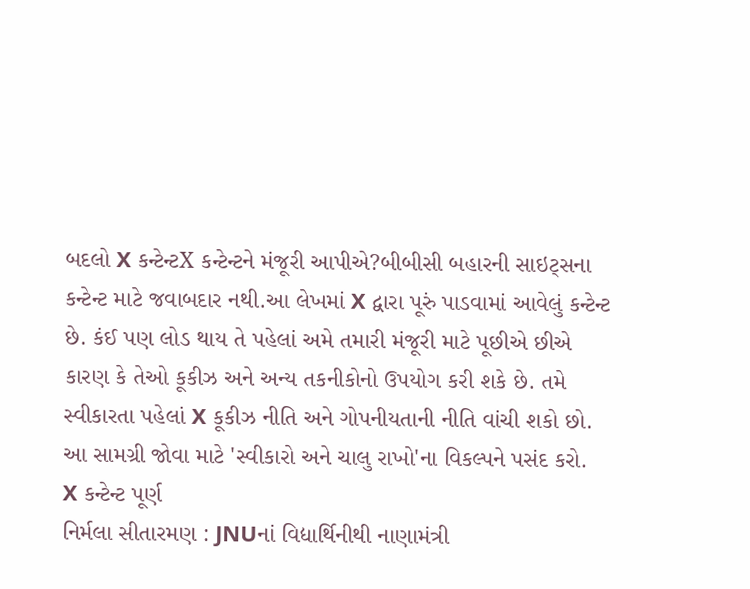બદલો X કન્ટેન્ટX કન્ટેન્ટને મંજૂરી આપીએ?બીબીસી બહારની સાઇટ્સના કન્ટેન્ટ માટે જવાબદાર નથી.આ લેખમાં X દ્વારા પૂરું પાડવામાં આવેલું કન્ટેન્ટ છે. કંઈ પણ લોડ થાય તે પહેલાં અમે તમારી મંજૂરી માટે પૂછીએ છીએ કારણ કે તેઓ કૂકીઝ અને અન્ય તકનીકોનો ઉપયોગ કરી શકે છે. તમે સ્વીકારતા પહેલાં X કૂકીઝ નીતિ અને ગોપનીયતાની નીતિ વાંચી શકો છો. આ સામગ્રી જોવા માટે 'સ્વીકારો અને ચાલુ રાખો'ના વિકલ્પને પસંદ કરો.
X કન્ટેન્ટ પૂર્ણ
નિર્મલા સીતારમણ : JNUનાં વિદ્યાર્થિનીથી નાણામંત્રી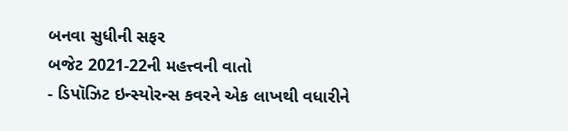બનવા સુધીની સફર
બજેટ 2021-22ની મહત્ત્વની વાતો
- ડિપૉઝિટ ઇન્સ્યોરન્સ કવરને એક લાખથી વધારીને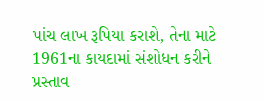પાંચ લાખ રૂપિયા કરાશે, તેના માટે 1961ના કાયદામાં સંશોધન કરીને પ્રસ્તાવ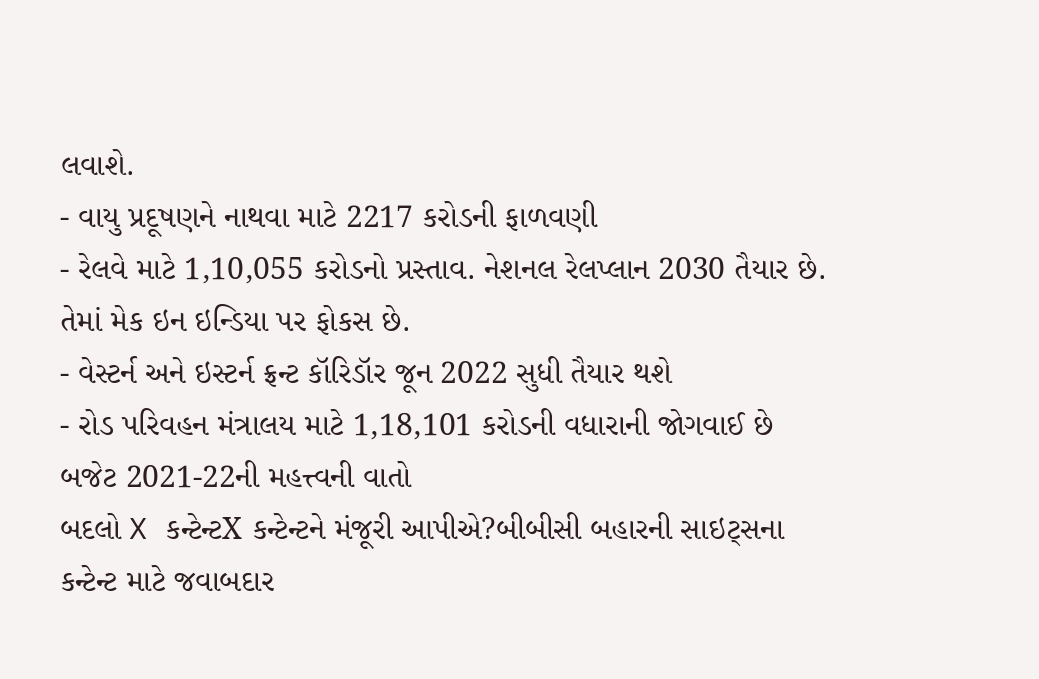લવાશે.
- વાયુ પ્રદૂષણને નાથવા માટે 2217 કરોડની ફાળવણી
- રેલવે માટે 1,10,055 કરોડનો પ્રસ્તાવ. નેશનલ રેલપ્લાન 2030 તૈયાર છે. તેમાં મેક ઇન ઇન્ડિયા પર ફોકસ છે.
- વેસ્ટર્ન અને ઇસ્ટર્ન ફ્રન્ટ કૉરિડૉર જૂન 2022 સુધી તૈયાર થશે
- રોડ પરિવહન મંત્રાલય માટે 1,18,101 કરોડની વધારાની જોગવાઈ છે
બજેટ 2021-22ની મહત્ત્વની વાતો
બદલો X કન્ટેન્ટX કન્ટેન્ટને મંજૂરી આપીએ?બીબીસી બહારની સાઇટ્સના કન્ટેન્ટ માટે જવાબદાર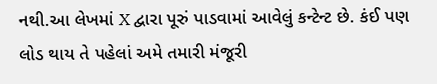નથી.આ લેખમાં X દ્વારા પૂરું પાડવામાં આવેલું કન્ટેન્ટ છે. કંઈ પણ લોડ થાય તે પહેલાં અમે તમારી મંજૂરી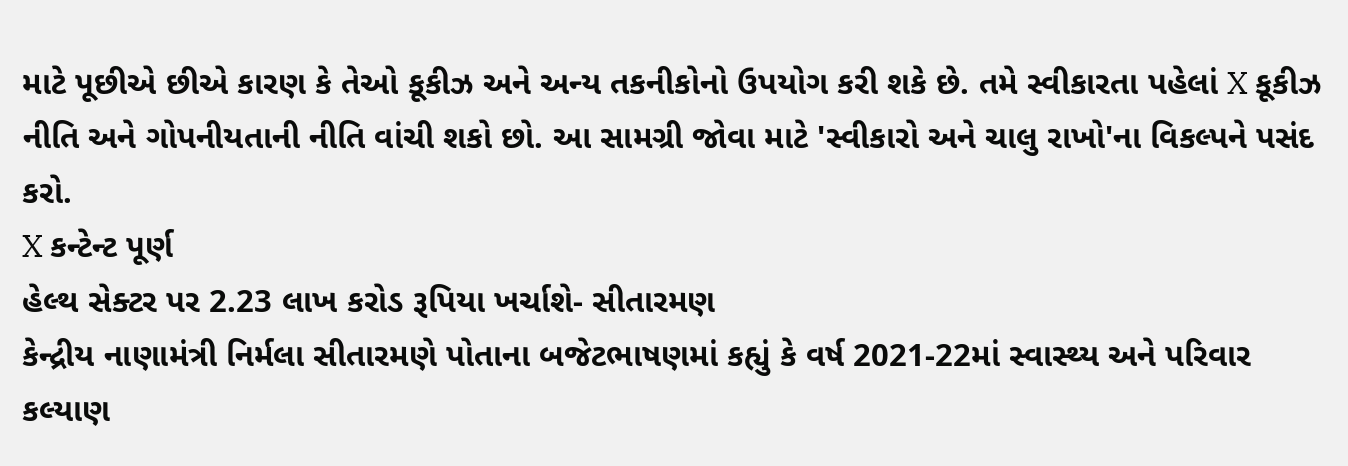માટે પૂછીએ છીએ કારણ કે તેઓ કૂકીઝ અને અન્ય તકનીકોનો ઉપયોગ કરી શકે છે. તમે સ્વીકારતા પહેલાં X કૂકીઝ નીતિ અને ગોપનીયતાની નીતિ વાંચી શકો છો. આ સામગ્રી જોવા માટે 'સ્વીકારો અને ચાલુ રાખો'ના વિકલ્પને પસંદ કરો.
X કન્ટેન્ટ પૂર્ણ
હેલ્થ સેક્ટર પર 2.23 લાખ કરોડ રૂપિયા ખર્ચાશે- સીતારમણ
કેન્દ્રીય નાણામંત્રી નિર્મલા સીતારમણે પોતાના બજેટભાષણમાં કહ્યું કે વર્ષ 2021-22માં સ્વાસ્થ્ય અને પરિવાર કલ્યાણ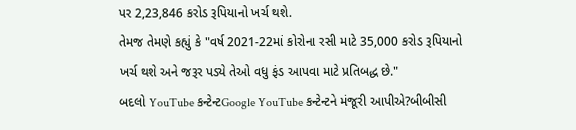પર 2,23,846 કરોડ રૂપિયાનો ખર્ચ થશે.
તેમજ તેમણે કહ્યું કે "વર્ષ 2021-22માં કોરોના રસી માટે 35,000 કરોડ રૂપિયાનો ખર્ચ થશે અને જરૂર પડ્યે તેઓ વધુ ફંડ આપવા માટે પ્રતિબદ્ધ છે."
બદલો YouTube કન્ટેન્ટGoogle YouTube કન્ટેન્ટને મંજૂરી આપીએ?બીબીસી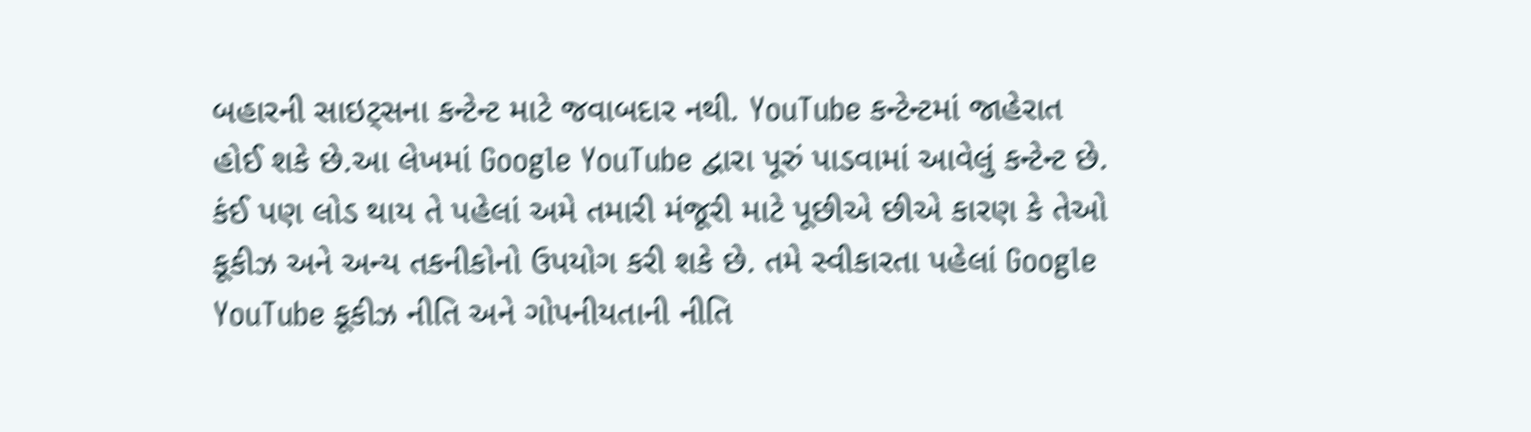બહારની સાઇટ્સના કન્ટેન્ટ માટે જવાબદાર નથી. YouTube કન્ટેન્ટમાં જાહેરાત હોઈ શકે છે.આ લેખમાં Google YouTube દ્વારા પૂરું પાડવામાં આવેલું કન્ટેન્ટ છે. કંઈ પણ લોડ થાય તે પહેલાં અમે તમારી મંજૂરી માટે પૂછીએ છીએ કારણ કે તેઓ કૂકીઝ અને અન્ય તકનીકોનો ઉપયોગ કરી શકે છે. તમે સ્વીકારતા પહેલાં Google YouTube કૂકીઝ નીતિ અને ગોપનીયતાની નીતિ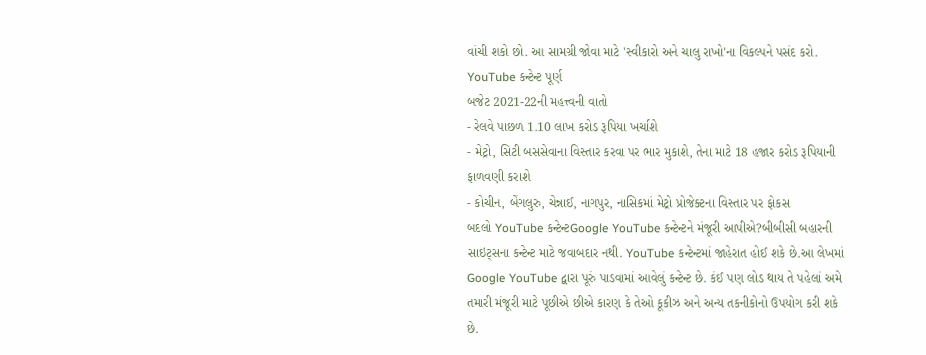વાંચી શકો છો. આ સામગ્રી જોવા માટે 'સ્વીકારો અને ચાલુ રાખો'ના વિકલ્પને પસંદ કરો.
YouTube કન્ટેન્ટ પૂર્ણ
બજેટ 2021-22ની મહત્ત્વની વાતો
- રેલવે પાછળ 1.10 લાખ કરોડ રૂપિયા ખર્ચાશે
- મેટ્રો, સિટી બસસેવાના વિસ્તાર કરવા પર ભાર મુકાશે, તેના માટે 18 હજાર કરોડ રૂપિયાની ફાળવણી કરાશે
- કોચીન, બેંગલુરુ, ચેન્નાઈ, નાગપુર, નાસિકમાં મેટ્રો પ્રોજેક્ટના વિસ્તાર પર ફોકસ
બદલો YouTube કન્ટેન્ટGoogle YouTube કન્ટેન્ટને મંજૂરી આપીએ?બીબીસી બહારની સાઇટ્સના કન્ટેન્ટ માટે જવાબદાર નથી. YouTube કન્ટેન્ટમાં જાહેરાત હોઈ શકે છે.આ લેખમાં Google YouTube દ્વારા પૂરું પાડવામાં આવેલું કન્ટેન્ટ છે. કંઈ પણ લોડ થાય તે પહેલાં અમે તમારી મંજૂરી માટે પૂછીએ છીએ કારણ કે તેઓ કૂકીઝ અને અન્ય તકનીકોનો ઉપયોગ કરી શકે છે.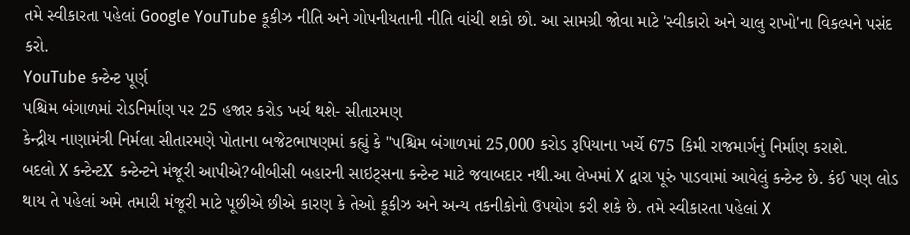તમે સ્વીકારતા પહેલાં Google YouTube કૂકીઝ નીતિ અને ગોપનીયતાની નીતિ વાંચી શકો છો. આ સામગ્રી જોવા માટે 'સ્વીકારો અને ચાલુ રાખો'ના વિકલ્પને પસંદ કરો.
YouTube કન્ટેન્ટ પૂર્ણ
પશ્ચિમ બંગાળમાં રોડનિર્માણ પર 25 હજાર કરોડ ખર્ચ થશે- સીતારમણ
કેન્દ્રીય નાણામંત્રી નિર્મલા સીતારમણે પોતાના બજેટભાષણમાં કહ્યું કે "પશ્ચિમ બંગાળમાં 25,000 કરોડ રૂપિયાના ખર્ચે 675 કિમી રાજમાર્ગનું નિર્માણ કરાશે.
બદલો X કન્ટેન્ટX કન્ટેન્ટને મંજૂરી આપીએ?બીબીસી બહારની સાઇટ્સના કન્ટેન્ટ માટે જવાબદાર નથી.આ લેખમાં X દ્વારા પૂરું પાડવામાં આવેલું કન્ટેન્ટ છે. કંઈ પણ લોડ થાય તે પહેલાં અમે તમારી મંજૂરી માટે પૂછીએ છીએ કારણ કે તેઓ કૂકીઝ અને અન્ય તકનીકોનો ઉપયોગ કરી શકે છે. તમે સ્વીકારતા પહેલાં X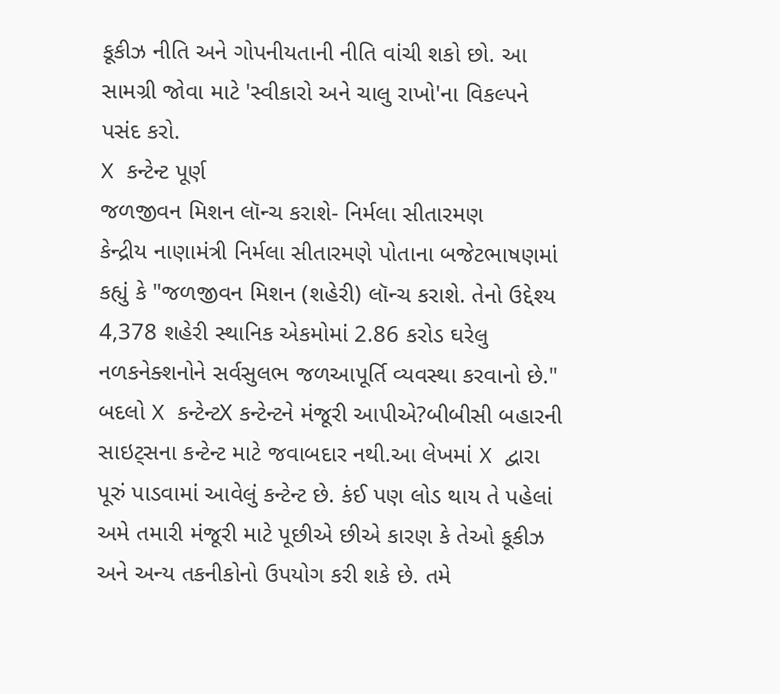કૂકીઝ નીતિ અને ગોપનીયતાની નીતિ વાંચી શકો છો. આ સામગ્રી જોવા માટે 'સ્વીકારો અને ચાલુ રાખો'ના વિકલ્પને પસંદ કરો.
X કન્ટેન્ટ પૂર્ણ
જળજીવન મિશન લૉન્ચ કરાશે- નિર્મલા સીતારમણ
કેન્દ્રીય નાણામંત્રી નિર્મલા સીતારમણે પોતાના બજેટભાષણમાં કહ્યું કે "જળજીવન મિશન (શહેરી) લૉન્ચ કરાશે. તેનો ઉદ્દેશ્ય 4,378 શહેરી સ્થાનિક એકમોમાં 2.86 કરોડ ઘરેલુ નળકનેક્શનોને સર્વસુલભ જળઆપૂર્તિ વ્યવસ્થા કરવાનો છે."
બદલો X કન્ટેન્ટX કન્ટેન્ટને મંજૂરી આપીએ?બીબીસી બહારની સાઇટ્સના કન્ટેન્ટ માટે જવાબદાર નથી.આ લેખમાં X દ્વારા પૂરું પાડવામાં આવેલું કન્ટેન્ટ છે. કંઈ પણ લોડ થાય તે પહેલાં અમે તમારી મંજૂરી માટે પૂછીએ છીએ કારણ કે તેઓ કૂકીઝ અને અન્ય તકનીકોનો ઉપયોગ કરી શકે છે. તમે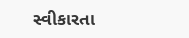સ્વીકારતા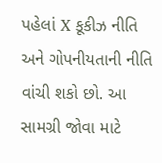પહેલાં X કૂકીઝ નીતિ અને ગોપનીયતાની નીતિ વાંચી શકો છો. આ સામગ્રી જોવા માટે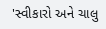'સ્વીકારો અને ચાલુ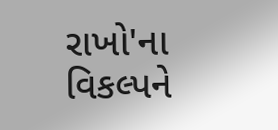રાખો'ના વિકલ્પને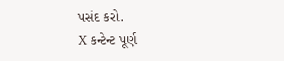પસંદ કરો.
X કન્ટેન્ટ પૂર્ણ